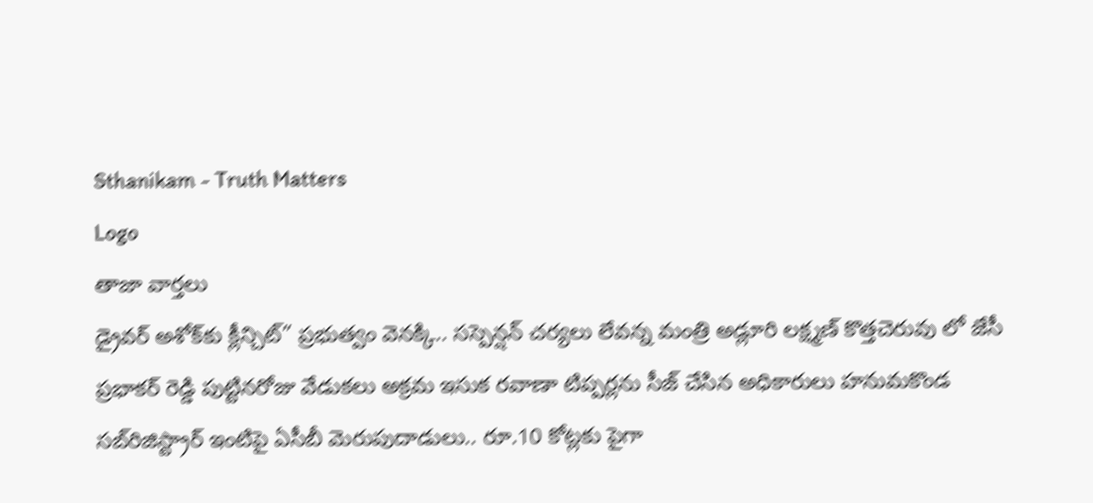Sthanikam - Truth Matters
Logo
తాజా వార్తలు
డ్రైవర్ అశోక్‌కు క్లీన్చిట్” ప్రభుత్వం వెనక్కి.. సస్పెన్షన్ చర్యలు లేవన్న మంత్రి అడ్లూరి లక్ష్మణ్ కొత్తచెరువు లో జేసీ ప్రభాకర్ రెడ్డి పుట్టినరోజు వేడుకలు అక్రమ ఇసుక రవాణా టిప్పర్లను సీజ్ చేసిన అధికారులు హనుమకొండ సబ్‌రిజిస్ట్రార్ ఇంటిపై ఏసీబీ మెరుపుదాడులు.. రూ.10 కోట్లకు పైగా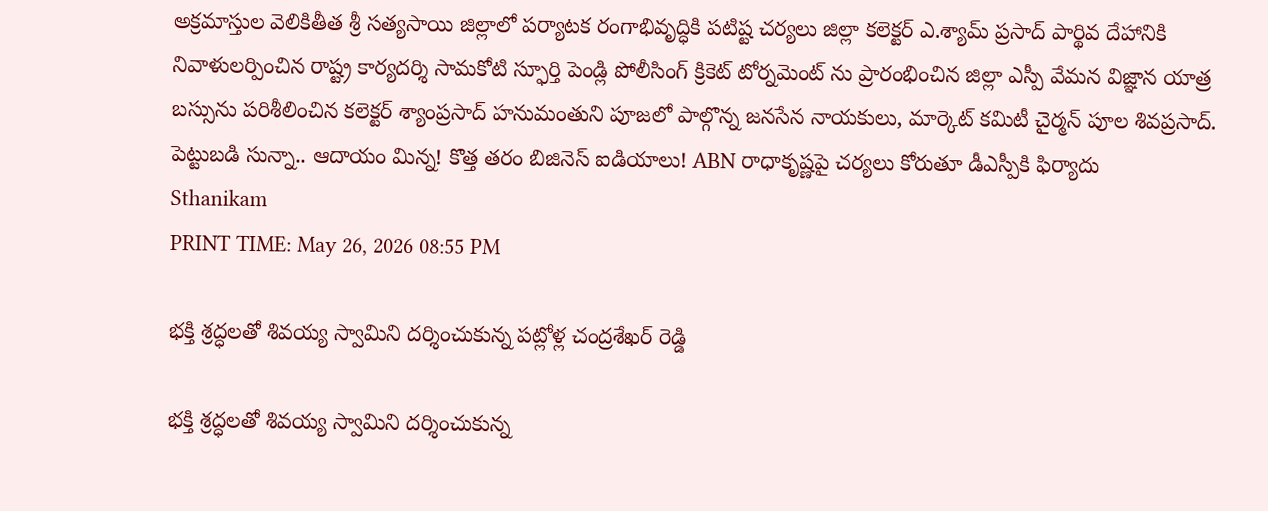అక్రమాస్తుల వెలికితీత శ్రీ సత్యసాయి జిల్లాలో పర్యాటక రంగాభివృద్ధికి పటిష్ట చర్యలు జిల్లా కలెక్టర్ ఎ.శ్యామ్ ప్రసాద్ పార్థివ దేహానికి నివాళులర్పించిన రాష్ట్ర కార్యదర్శి సామకోటి స్ఫూర్తి పెండ్లి పోలీసింగ్ క్రికెట్ టోర్నమెంట్ ను ప్రారంభించిన జిల్లా ఎస్పీ వేమన విజ్ఞాన యాత్ర బస్సును పరిశీలించిన కలెక్టర్ శ్యాంప్రసాద్ హనుమంతుని పూజలో పాల్గొన్న జనసేన నాయకులు, మార్కెట్ కమిటీ చైర్మన్ పూల శివప్రసాద్. పెట్టుబడి సున్నా.. ఆదాయం మిన్న! కొత్త తరం బిజినెస్ ఐడియాలు! ABN రాధాకృష్ణపై చర్యలు కోరుతూ డీఎస్పీకి ఫిర్యాదు
Sthanikam
PRINT TIME: May 26, 2026 08:55 PM

భక్తి శ్రద్ధలతో శివయ్య స్వామిని దర్శించుకున్న పట్లోళ్ల చంద్రశేఖర్ రెడ్డి

భక్తి శ్రద్ధలతో శివయ్య స్వామిని దర్శించుకున్న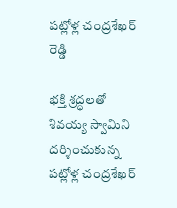పట్లోళ్ల చంద్రశేఖర్ రెడ్డి

భక్తి శ్రద్ధలతో శివయ్య స్వామిని దర్శించుకున్న పట్లోళ్ల చంద్రశేఖర్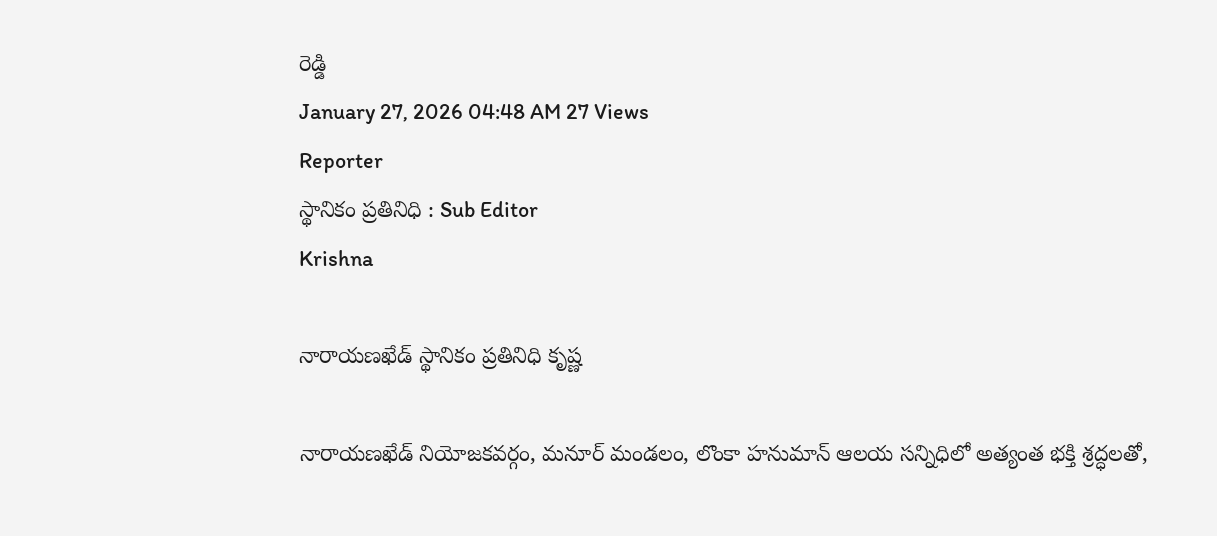రెడ్డి
January 27, 2026 04:48 AM 27 Views
Reporter
స్థానికం ప్రతినిధి : Sub Editor
Krishna

నారాయణఖేడ్ స్థానికం ప్రతినిధి కృష్ణ

నారాయణఖేడ్ నియోజకవర్గం, మనూర్ మండలం, లొంకా హనుమాన్ ఆలయ సన్నిధిలో అత్యంత భక్తి శ్రద్ధలతో,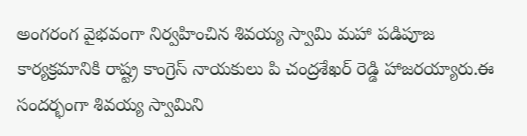అంగరంగ వైభవంగా నిర్వహించిన శివయ్య స్వామి మహా పడిపూజ కార్యక్రమానికి రాష్ట్ర కాంగ్రెస్ నాయకులు పి చంద్రశేఖర్ రెడ్డి హాజరయ్యారు.ఈ సందర్భంగా శివయ్య స్వామిని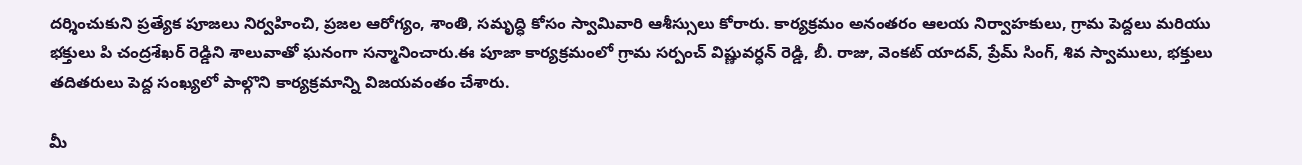దర్శించుకుని ప్రత్యేక పూజలు నిర్వహించి, ప్రజల ఆరోగ్యం, శాంతి, సమృద్ధి కోసం స్వామివారి ఆశీస్సులు కోరారు. కార్యక్రమం అనంతరం ఆలయ నిర్వాహకులు, గ్రామ పెద్దలు మరియు భక్తులు పి చంద్రశేఖర్ రెడ్డిని శాలువాతో ఘనంగా సన్మానించారు.ఈ పూజా కార్యక్రమంలో గ్రామ సర్పంచ్ విష్ణువర్ధన్ రెడ్డి, బీ. రాజు, వెంకట్ యాదవ్, ప్రేమ్ సింగ్, శివ స్వాములు, భక్తులు తదితరులు పెద్ద సంఖ్యలో పాల్గొని కార్యక్రమాన్ని విజయవంతం చేశారు.

మీ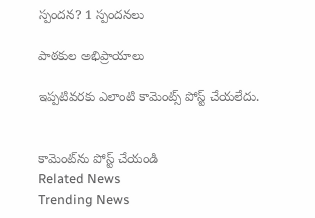స్పందన? 1 స్పందనలు

పాఠకుల అభిప్రాయాలు

ఇప్పటివరకు ఎలాంటి కామెంట్స్ పోస్ట్ చేయలేదు.


కామెంట్‌ను పోస్ట్ చేయండి
Related News
Trending News